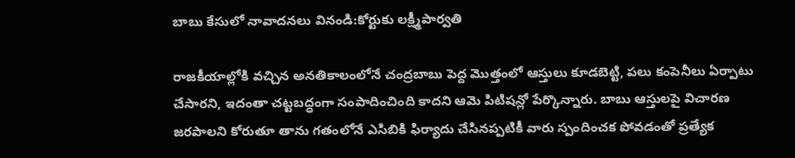బాబు కేసులో నావాదనలు వినండి:కోర్టుకు లక్ష్మీపార్వతి

రాజకీయాల్లోకి వచ్చిన అనతికాలంలోనే చంద్రబాబు పెద్ద మొత్తంలో ఆస్తులు కూడబెట్టి, పలు కంపెనీలు ఏర్పాటు చేసారని, ఇదంతా చట్టబద్ధంగా సంపాదించింది కాదని ఆమె పిటిషన్లో పేర్కొన్నారు. బాబు ఆస్తులపై విచారణ జరపాలని కోరుతూ తాను గతంలోనే ఎసిబికి ఫిర్యాదు చేసినప్పటికీ వారు స్పందించక పోవడంతో ప్రత్యేక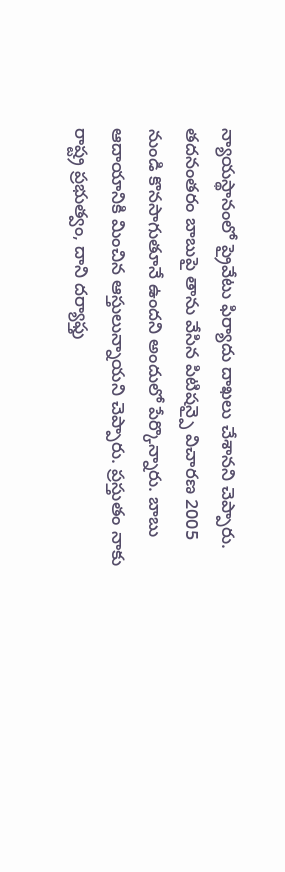న్యాయస్థానంలో ప్రైవేటు ఫిర్యాదు దాఖలు చేశానని చెప్పారు. తదనంతరం బాబుపై తాను వేసిన పిటిషన్పై విచారణ 2005 నుండి కొనసాగుతూనే ఉందని అందులో పేర్కొన్నారు. బాబు ఆదాయానికి మించిన ఆస్తులున్నాయని చెప్పారు. ప్రస్తుతం నాకు రాష్ట్ర ప్రభుత్వం, దాని దర్యాఫ్తు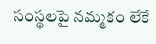సంస్థలపై నమ్మకం లేకే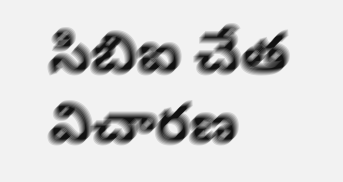సిబిఐ చేత విచారణ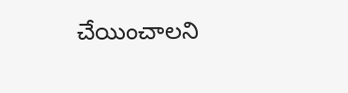చేయించాలని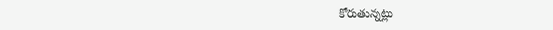కోరుతున్నట్లు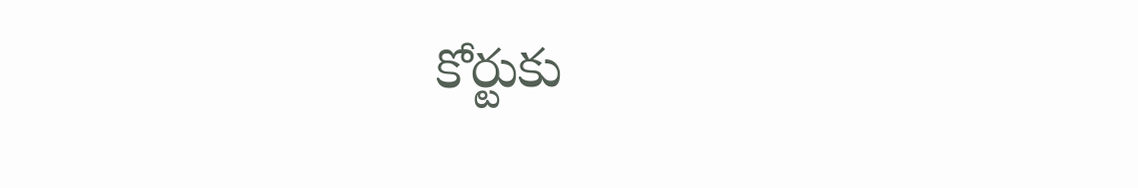కోర్టుకు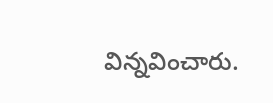విన్నవించారు.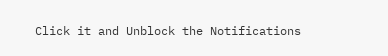Click it and Unblock the Notifications